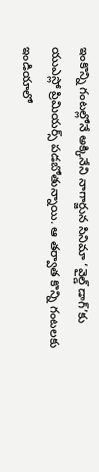ఇంకొన్ని గంటల్లోనే అక్కినేని నాగార్జున సినిమా ‘వైల్డ్ డాగ్’కు యుఎస్లో ప్రిమియర్స్ పడబోతున్నాయి. ఆ తర్వాత కొన్ని గంటలకు ఇండియాలో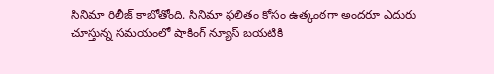సినిమా రిలీజ్ కాబోతోంది. సినిమా ఫలితం కోసం ఉత్కంఠగా అందరూ ఎదురు చూస్తున్న సమయంలో షాకింగ్ న్యూస్ బయటికి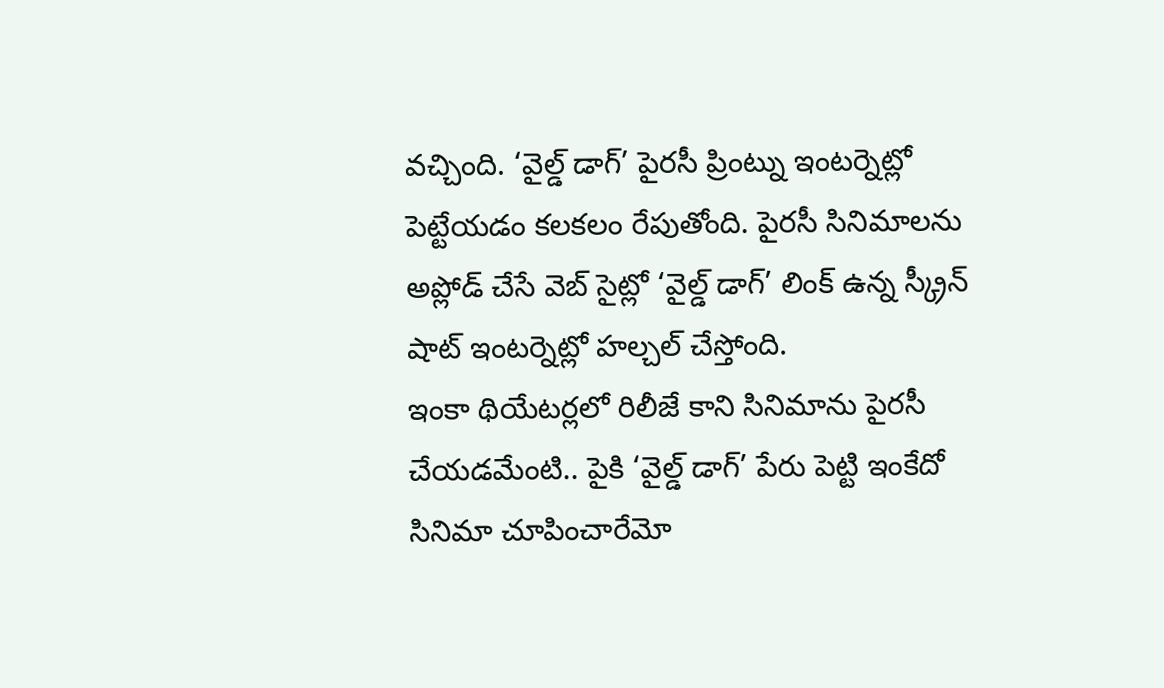వచ్చింది. ‘వైల్డ్ డాగ్’ పైరసీ ప్రింట్ను ఇంటర్నెట్లో పెట్టేయడం కలకలం రేపుతోంది. పైరసీ సినిమాలను అప్లోడ్ చేసే వెబ్ సైట్లో ‘వైల్డ్ డాగ్’ లింక్ ఉన్న స్క్రీన్ షాట్ ఇంటర్నెట్లో హల్చల్ చేస్తోంది.
ఇంకా థియేటర్లలో రిలీజే కాని సినిమాను పైరసీ చేయడమేంటి.. పైకి ‘వైల్డ్ డాగ్’ పేరు పెట్టి ఇంకేదో సినిమా చూపించారేమో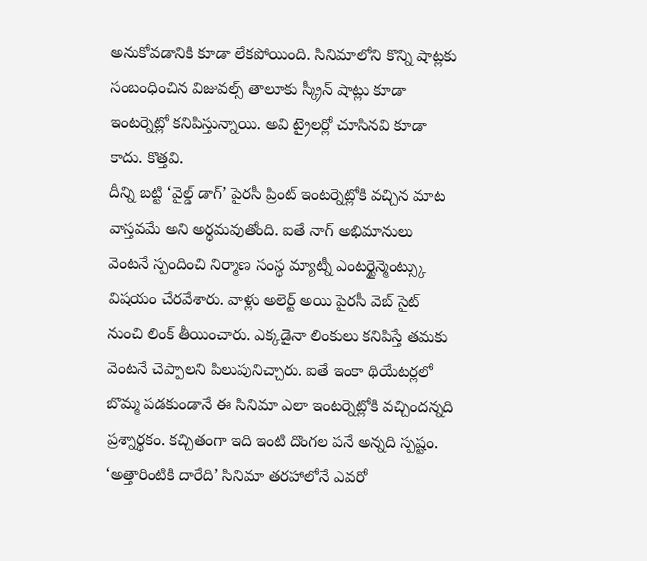అనుకోవడానికి కూడా లేకపోయింది. సినిమాలోని కొన్ని షాట్లకు సంబంధించిన విజువల్స్ తాలూకు స్క్రీన్ షాట్లు కూడా ఇంటర్నెట్లో కనిపిస్తున్నాయి. అవి ట్రైలర్లో చూసినవి కూడా కాదు. కొత్తవి.
దీన్ని బట్టి ‘వైల్డ్ డాగ్’ పైరసీ ప్రింట్ ఇంటర్నెట్లోకి వచ్చిన మాట వాస్తవమే అని అర్థమవుతోంది. ఐతే నాగ్ అభిమానులు వెంటనే స్పందించి నిర్మాణ సంస్థ మ్యాట్నీ ఎంటర్టైన్మెంట్స్కు విషయం చేరవేశారు. వాళ్లు అలెర్ట్ అయి పైరసీ వెబ్ సైట్ నుంచి లింక్ తీయించారు. ఎక్కడైనా లింకులు కనిపిస్తే తమకు వెంటనే చెప్పాలని పిలుపునిచ్చారు. ఐతే ఇంకా థియేటర్లలో బొమ్మ పడకుండానే ఈ సినిమా ఎలా ఇంటర్నెట్లోకి వచ్చిందన్నది ప్రశ్నార్థకం. కచ్చితంగా ఇది ఇంటి దొంగల పనే అన్నది స్పష్టం.
‘అత్తారింటికి దారేది’ సినిమా తరహాలోనే ఎవరో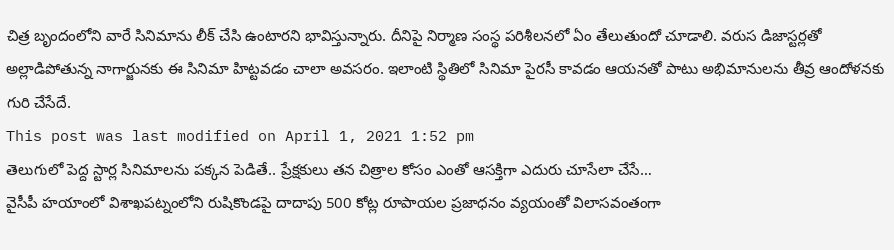చిత్ర బృందంలోని వారే సినిమాను లీక్ చేసి ఉంటారని భావిస్తున్నారు. దీనిపై నిర్మాణ సంస్థ పరిశీలనలో ఏం తేలుతుందో చూడాలి. వరుస డిజాస్టర్లతో అల్లాడిపోతున్న నాగార్జునకు ఈ సినిమా హిట్టవడం చాలా అవసరం. ఇలాంటి స్థితిలో సినిమా పైరసీ కావడం ఆయనతో పాటు అభిమానులను తీవ్ర ఆందోళనకు గురి చేసేదే.
This post was last modified on April 1, 2021 1:52 pm
తెలుగులో పెద్ద స్టార్ల సినిమాలను పక్కన పెడితే.. ప్రేక్షకులు తన చిత్రాల కోసం ఎంతో ఆసక్తిగా ఎదురు చూసేలా చేసే…
వైసీపీ హయాంలో విశాఖపట్నంలోని రుషికొండపై దాదాపు 500 కోట్ల రూపాయల ప్రజాధనం వ్యయంతో విలాసవంతంగా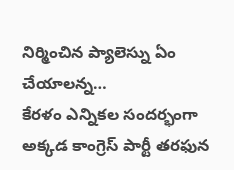నిర్మించిన ప్యాలెస్ను ఏం చేయాలన్న…
కేరళం ఎన్నికల సందర్భంగా అక్కడ కాంగ్రెస్ పార్టీ తరఫున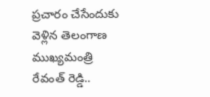ప్రచారం చేసేందుకు వెళ్లిన తెలంగాణ ముఖ్యమంత్రి రేవంత్ రెడ్డి..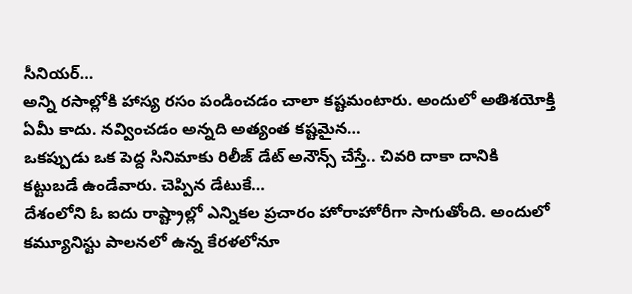సీనియర్…
అన్ని రసాల్లోకి హాస్య రసం పండించడం చాలా కష్టమంటారు. అందులో అతిశయోక్తి ఏమీ కాదు. నవ్వించడం అన్నది అత్యంత కష్టమైన…
ఒకప్పుడు ఒక పెద్ద సినిమాకు రిలీజ్ డేట్ అనౌన్స్ చేస్తే.. చివరి దాకా దానికి కట్టుబడే ఉండేవారు. చెప్పిన డేటుకే…
దేశంలోని ఓ ఐదు రాష్ట్రాల్లో ఎన్నికల ప్రచారం హోరాహోరీగా సాగుతోంది. అందులో కమ్యూనిస్టు పాలనలో ఉన్న కేరళలోనూ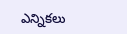ఎన్నికలు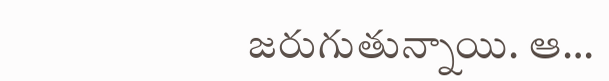జరుగుతున్నాయి. ఆ…